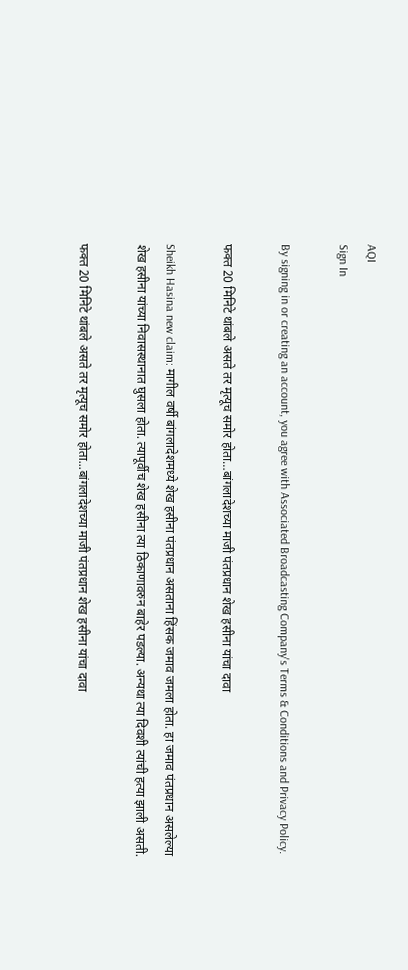AQI
Sign In

By signing in or creating an account, you agree with Associated Broadcasting Company's Terms & Conditions and Privacy Policy.

फक्त 20 मिनिटे थांबले असते तर मृत्यूच समोर होता…बांगलादेशच्या माजी पंतप्रधान शेख हसीना यांचा दावा

Sheikh Hasina new claim: मागील वर्षी बांगलादेशमध्ये शेख हसीना पंतप्रधान असताना हिंसक जमाव जमला होता. हा जमाव पंतप्रधान असलेल्या शेख हसीना यांच्या निवासस्थानात घुसला होता. त्यापूर्वीच शेख हसीना त्या ठिकाणावरुन बाहेर पडल्या. अन्यथा त्या दिवशी त्यांची हत्या झाली असती.

फक्त 20 मिनिटे थांबले असते तर मृत्यूच समोर होता...बांगलादेशच्या माजी पंतप्रधान शेख हसीना यांचा दावा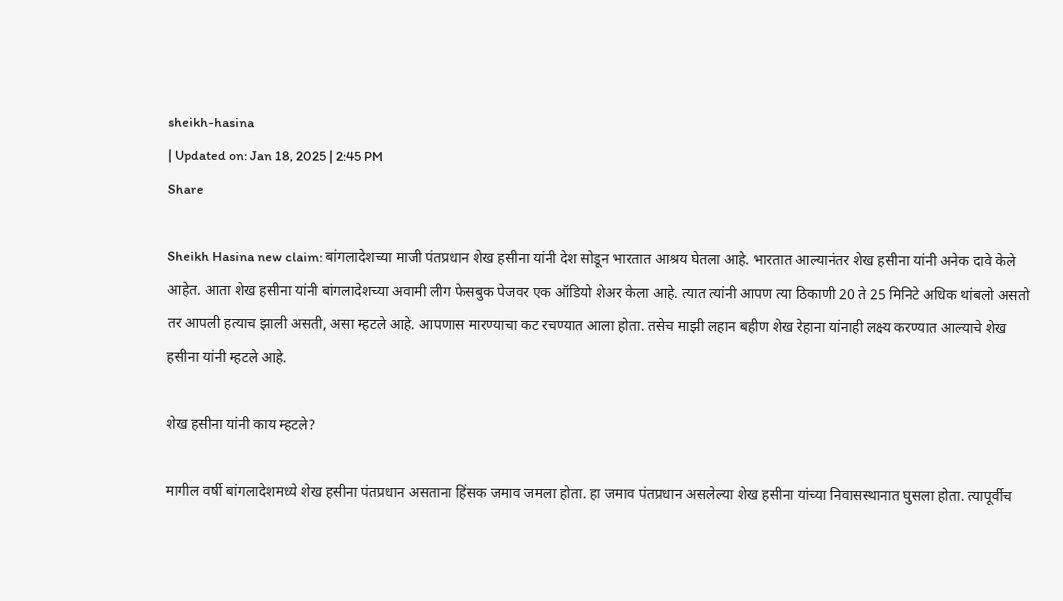sheikh-hasina
| Updated on: Jan 18, 2025 | 2:45 PM
Share

Sheikh Hasina new claim: बांगलादेशच्या माजी पंतप्रधान शेख हसीना यांनी देश सोडून भारतात आश्रय घेतला आहे. भारतात आल्यानंतर शेख हसीना यांनी अनेक दावे केले आहेत. आता शेख हसीना यांनी बांगलादेशच्या अवामी लीग फेसबुक पेजवर एक ऑडियो शेअर केला आहे. त्यात त्यांनी आपण त्या ठिकाणी 20 ते 25 मिनिटे अधिक थांबलो असतो तर आपली हत्याच झाली असती, असा म्हटले आहे. आपणास मारण्याचा कट रचण्यात आला होता. तसेच माझी लहान बहीण शेख रेहाना यांनाही लक्ष्य करण्यात आल्याचे शेख हसीना यांनी म्हटले आहे.

शेख हसीना यांनी काय म्हटले?

मागील वर्षी बांगलादेशमध्ये शेख हसीना पंतप्रधान असताना हिंसक जमाव जमला होता. हा जमाव पंतप्रधान असलेल्या शेख हसीना यांच्या निवासस्थानात घुसला होता. त्यापूर्वीच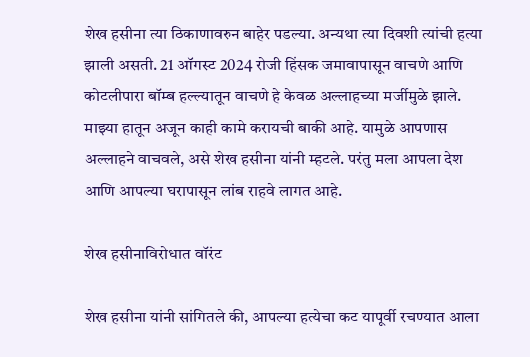शेख हसीना त्या ठिकाणावरुन बाहेर पडल्या. अन्यथा त्या दिवशी त्यांची हत्या झाली असती. 21 ऑगस्ट 2024 रोजी हिंसक जमावापासून वाचणे आणि कोटलीपारा बॉम्ब हल्ल्यातून वाचणे हे केवळ अल्लाहच्या मर्जीमुळे झाले. माझ्या हातून अजून काही कामे करायची बाकी आहे. यामुळे आपणास अल्लाहने वाचवले, असे शेख हसीना यांनी म्हटले. परंतु मला आपला देश आणि आपल्या घरापासून लांब राहवे लागत आहे.

शेख हसीनाविरोधात वॉरंट

शेख हसीना यांनी सांगितले की, आपल्या हत्येचा कट यापूर्वी रचण्यात आला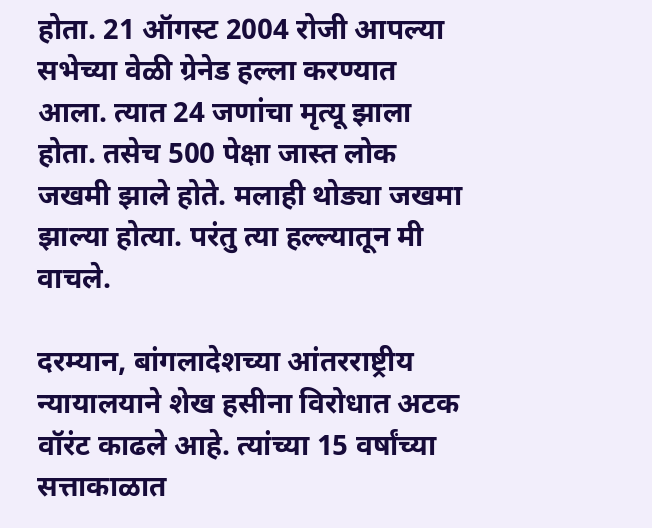होता. 21 ऑगस्ट 2004 रोजी आपल्या सभेच्या वेळी ग्रेनेड हल्ला करण्यात आला. त्यात 24 जणांचा मृत्यू झाला होता. तसेच 500 पेक्षा जास्त लोक जखमी झाले होते. मलाही थोड्या जखमा झाल्या होत्या. परंतु त्या हल्ल्यातून मी वाचले.

दरम्यान, बांगलादेशच्या आंतरराष्ट्रीय न्यायालयाने शेख हसीना विरोधात अटक वॉरंट काढले आहे. त्यांच्या 15 वर्षांच्या सत्ताकाळात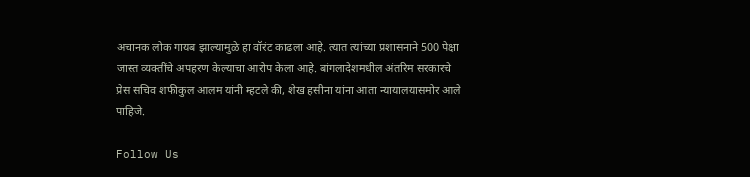अचानक लोक गायब झाल्यामुळे हा वॉरंट काढला आहे. त्यात त्यांच्या प्रशासनाने 500 पेक्षा जास्त व्यक्तींचे अपहरण केल्याचा आरोप केला आहे. बांगलादेशमधील अंतरिम सरकारचे प्रेस सचिव शफीकुल आलम यांनी म्हटले की, शेख हसीना यांना आता न्यायालयासमोर आले पाहिजे.

Follow Us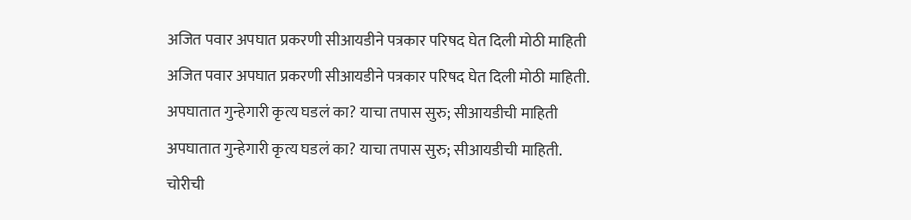अजित पवार अपघात प्रकरणी सीआयडीने पत्रकार परिषद घेत दिली मोठी माहिती
अजित पवार अपघात प्रकरणी सीआयडीने पत्रकार परिषद घेत दिली मोठी माहिती.
अपघातात गुन्हेगारी कृत्य घडलं का? याचा तपास सुरु; सीआयडीची माहिती
अपघातात गुन्हेगारी कृत्य घडलं का? याचा तपास सुरु; सीआयडीची माहिती.
चोरीची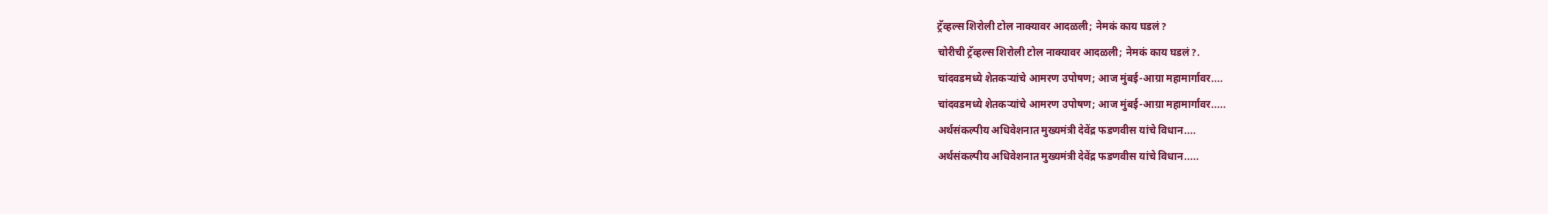ट्रॅव्हल्स शिरोली टोल नाक्यावर आदळली; नेमकं काय घडलं?
चोरीची ट्रॅव्हल्स शिरोली टोल नाक्यावर आदळली; नेमकं काय घडलं?.
चांदवडमध्ये शेतकऱ्यांचे आमरण उपोषण; आज मुंबई-आग्रा महामार्गावर....
चांदवडमध्ये शेतकऱ्यांचे आमरण उपोषण; आज मुंबई-आग्रा महामार्गावर.....
अर्थसंकल्पीय अधिवेशनात मुख्यमंत्री देवेंद्र फडणवीस यांचे विधान....
अर्थसंकल्पीय अधिवेशनात मुख्यमंत्री देवेंद्र फडणवीस यांचे विधान.....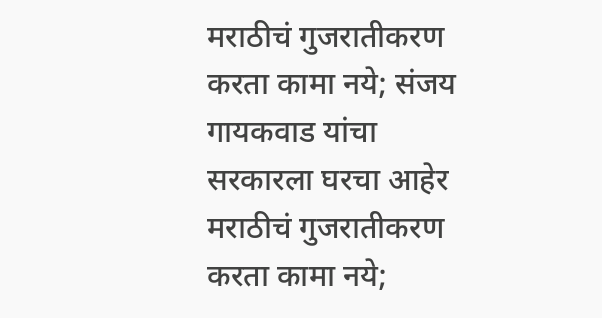मराठीचं गुजरातीकरण करता कामा नये; संजय गायकवाड यांचा सरकारला घरचा आहेर
मराठीचं गुजरातीकरण करता कामा नये;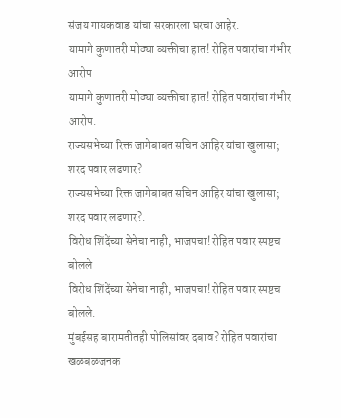संजय गायकवाड यांचा सरकारला घरचा आहेर.
यामागे कुणातरी मोठ्या व्यक्तीचा हात! रोहित पवारांचा गंभीर आरोप
यामागे कुणातरी मोठ्या व्यक्तीचा हात! रोहित पवारांचा गंभीर आरोप.
राज्यसभेच्या रिक्त जागेबाबत सचिन आहिर यांचा खुलासा; शरद पवार लढणार?
राज्यसभेच्या रिक्त जागेबाबत सचिन आहिर यांचा खुलासा; शरद पवार लढणार?.
विरोध शिंदेंच्या सेनेचा नाही, भाजपचा! रोहित पवार स्पष्टच बोलले
विरोध शिंदेंच्या सेनेचा नाही, भाजपचा! रोहित पवार स्पष्टच बोलले.
मुंबईसह बारामतीतही पोलिसांवर दबाव? रोहित पवारांचा खळबळजनक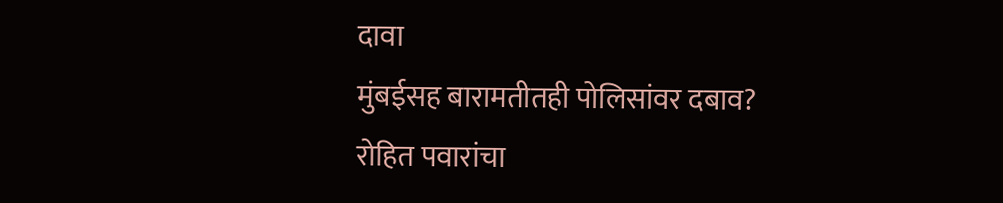दावा
मुंबईसह बारामतीतही पोलिसांवर दबाव? रोहित पवारांचा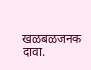खळबळजनक दावा.